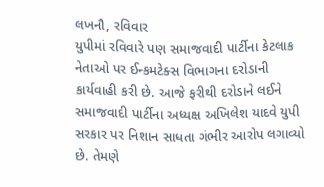લખનૌ, રવિવાર
યુપીમાં રવિવારે પણ સમાજવાદી પાર્ટીના કેટલાક નેતાઓ પર ઈન્કમટેક્સ વિભાગના દરોડાની કાર્યવાહી કરી છે. આજે ફરીથી દરોડાને લઈને સમાજવાદી પાર્ટીના અધ્યક્ષ અખિલેશ યાદવે યુપી સરકાર પર નિશાન સાધતા ગંભીર આરોપ લગાવ્યો છે. તેમણે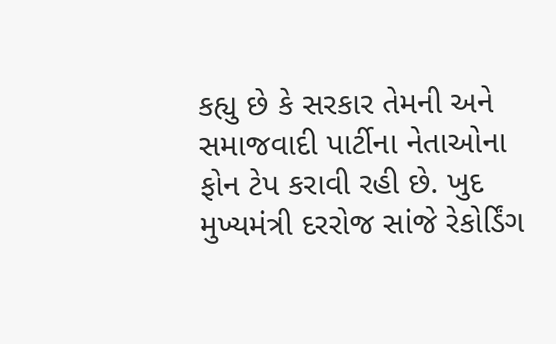કહ્યુ છે કે સરકાર તેમની અને સમાજવાદી પાર્ટીના નેતાઓના ફોન ટેપ કરાવી રહી છે. ખુદ મુખ્યમંત્રી દરરોજ સાંજે રેકોર્ડિંગ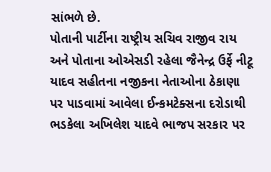સાંભળે છે.
પોતાની પાર્ટીના રાષ્ટ્રીય સચિવ રાજીવ રાય અને પોતાના ઓએસડી રહેલા જૈનેન્દ્ર ઉર્ફે નીટૂ યાદવ સહીતના નજીકના નેતાઓના ઠેકાણા પર પાડવામાં આવેલા ઈન્કમટેક્સના દરોડાથી ભડકેલા અખિલેશ યાદવે ભાજપ સરકાર પર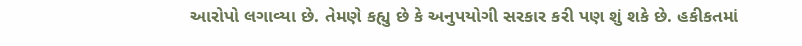આરોપો લગાવ્યા છે. તેમણે કહ્યુ છે કે અનુપયોગી સરકાર કરી પણ શું શકે છે. હકીકતમાં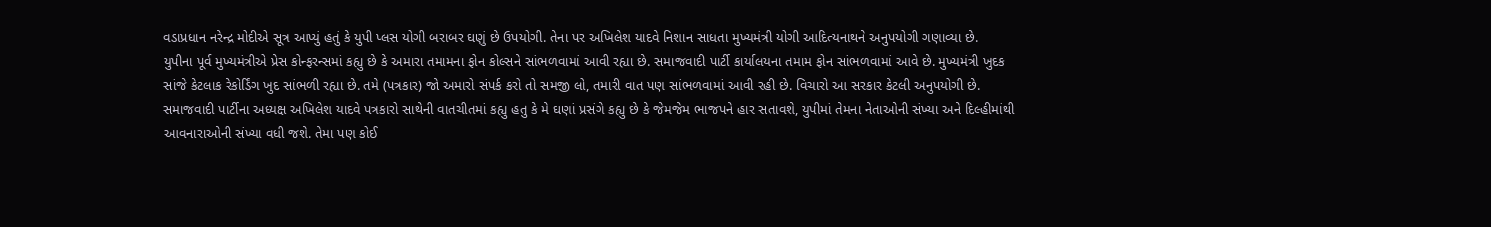વડાપ્રધાન નરેન્દ્ર મોદીએ સૂત્ર આપ્યું હતું કે યુપી પ્લસ યોગી બરાબર ઘણું છે ઉપયોગી. તેના પર અખિલેશ યાદવે નિશાન સાધતા મુખ્યમંત્રી યોગી આદિત્યનાથને અનુપયોગી ગણાવ્યા છે.
યુપીના પૂર્વ મુખ્યમંત્રીએ પ્રેસ કોન્ફરન્સમાં કહ્યુ છે કે અમારા તમામના ફોન કોલ્સને સાંભળવામાં આવી રહ્યા છે. સમાજવાદી પાર્ટી કાર્યાલયના તમામ ફોન સાંભળવામાં આવે છે. મુખ્યમંત્રી ખુદક સાંજે કેટલાક રેકોર્ડિંગ ખુદ સાંભળી રહ્યા છે. તમે (પત્રકાર) જો અમારો સંપર્ક કરો તો સમજી લો, તમારી વાત પણ સાંભળવામાં આવી રહી છે. વિચારો આ સરકાર કેટલી અનુપયોગી છે.
સમાજવાદી પાર્ટીના અધ્યક્ષ અખિલેશ યાદવે પત્રકારો સાથેની વાતચીતમાં કહ્યુ હતુ કે મે ઘણાં પ્રસંગે કહ્યુ છે કે જેમજેમ ભાજપને હાર સતાવશે, યુપીમાં તેમના નેતાઓની સંખ્યા અને દિલ્હીમાંથી આવનારાઓની સંખ્યા વધી જશે. તેમા પણ કોઈ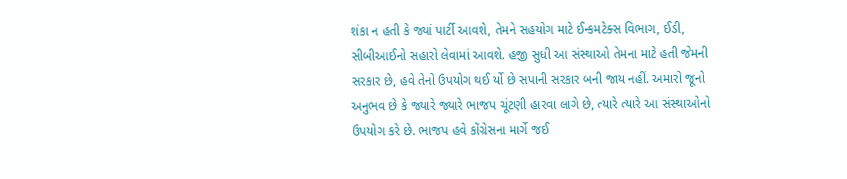શંકા ન હતી કે જ્યાં પાર્ટી આવશે, તેમને સહયોગ માટે ઈન્કમટેક્સ વિભાગ, ઈડી, સીબીઆઈનો સહારો લેવામાં આવશે. હજી સુધી આ સંસ્થાઓ તેમના માટે હતી જેમની સરકાર છે, હવે તેનો ઉપયોગ થઈ ર્યો છે સપાની સરકાર બની જાય નહીં. અમારો જૂનો અનુભવ છે કે જ્યારે જ્યારે ભાજપ ચૂંટણી હારવા લાગે છે, ત્યારે ત્યારે આ સંસ્થાઓનો ઉપયોગ કરે છે. ભાજપ હવે કોંગ્રેસના માર્ગે જઈ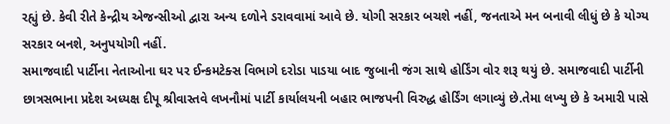રહ્યું છે. કેવી રીતે કેન્દ્રીય એજન્સીઓ દ્વારા અન્ય દળોને ડરાવવામાં આવે છે. યોગી સરકાર બચશે નહીં, જનતાએ મન બનાવી લીધું છે કે યોગ્ય સરકાર બનશે, અનુપયોગી નહીં.
સમાજવાદી પાર્ટીના નેતાઓના ઘર પર ઈન્કમટેક્સ વિભાગે દરોડા પાડયા બાદ જુબાની જંગ સાથે હોર્ડિંગ વોર શરૂ થયું છે. સમાજવાદી પાર્ટીની છાત્રસભાના પ્રદેશ અધ્યક્ષ દીપૂ શ્રીવાસ્તવે લખનૌમાં પાર્ટી કાર્યાલયની બહાર ભાજપની વિરુદ્ધ હોર્ડિંગ લગાવ્યું છે.તેમા લખ્યુ છે કે અમારી પાસે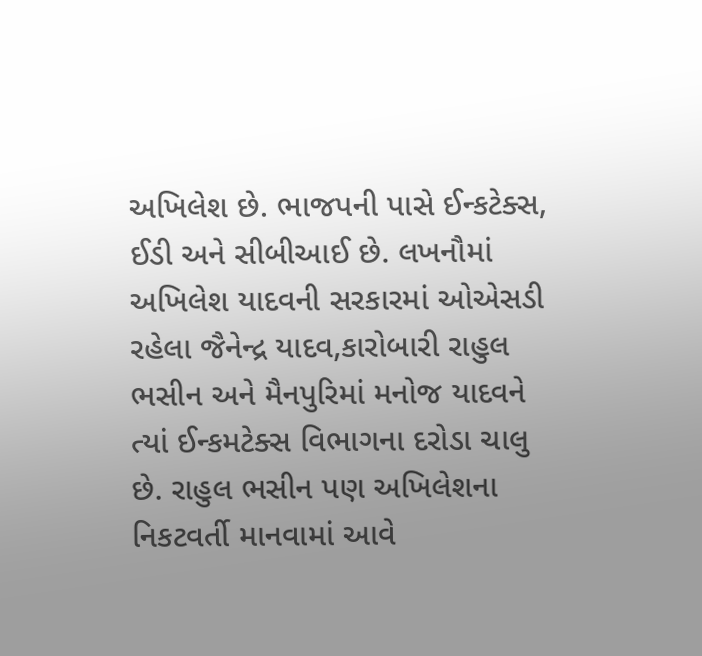અખિલેશ છે. ભાજપની પાસે ઈન્કટેક્સ, ઈડી અને સીબીઆઈ છે. લખનૌમાં અખિલેશ યાદવની સરકારમાં ઓએસડી રહેલા જૈનેન્દ્ર યાદવ,કારોબારી રાહુલ ભસીન અને મૈનપુરિમાં મનોજ યાદવને ત્યાં ઈન્કમટેક્સ વિભાગના દરોડા ચાલુ છે. રાહુલ ભસીન પણ અખિલેશના નિકટવર્તી માનવામાં આવે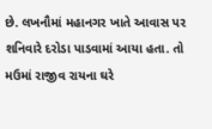છે. લખનૌમાં મહાનગર ખાતે આવાસ પર શનિવારે દરોડા પાડવામાં આયા હતા. તો મઉમાં રાજીવ રાયના ઘરે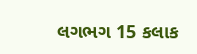લગભગ 15 કલાક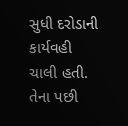સુધી દરોડાની કાર્યવહી ચાલી હતી. તેના પછી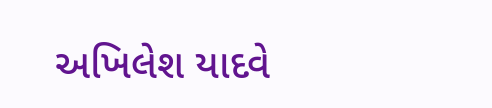અખિલેશ યાદવે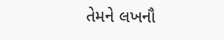તેમને લખનૌ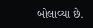બોલાવ્યા છે.